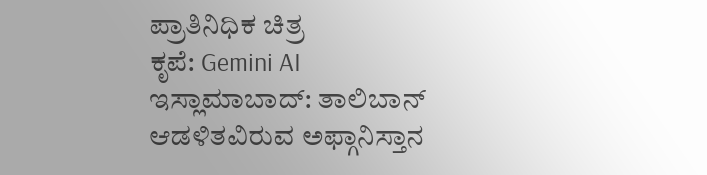ಪ್ರಾತಿನಿಧಿಕ ಚಿತ್ರ
ಕೃಪೆ: Gemini AI
ಇಸ್ಲಾಮಾಬಾದ್: ತಾಲಿಬಾನ್ ಆಡಳಿತವಿರುವ ಅಫ್ಗಾನಿಸ್ತಾನ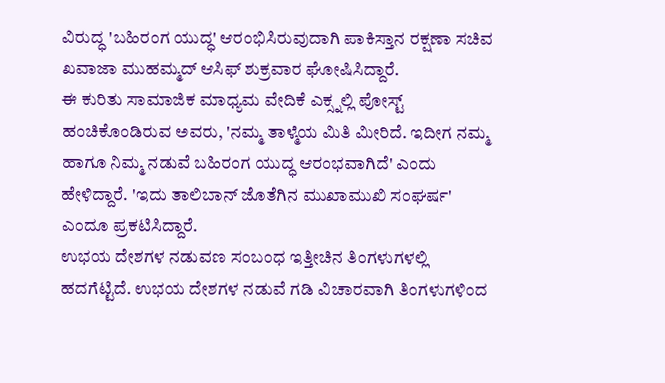ವಿರುದ್ಧ 'ಬಹಿರಂಗ ಯುದ್ಧ' ಆರಂಭಿಸಿರುವುದಾಗಿ ಪಾಕಿಸ್ತಾನ ರಕ್ಷಣಾ ಸಚಿವ ಖವಾಜಾ ಮುಹಮ್ಮದ್ ಆಸಿಫ್ ಶುಕ್ರವಾರ ಘೋಷಿಸಿದ್ದಾರೆ.
ಈ ಕುರಿತು ಸಾಮಾಜಿಕ ಮಾಧ್ಯಮ ವೇದಿಕೆ ಎಕ್ಸ್ನಲ್ಲಿ ಪೋಸ್ಟ್ ಹಂಚಿಕೊಂಡಿರುವ ಅವರು, 'ನಮ್ಮ ತಾಳ್ಮೆಯ ಮಿತಿ ಮೀರಿದೆ. ಇದೀಗ ನಮ್ಮ ಹಾಗೂ ನಿಮ್ಮ ನಡುವೆ ಬಹಿರಂಗ ಯುದ್ಧ ಆರಂಭವಾಗಿದೆ' ಎಂದು ಹೇಳಿದ್ದಾರೆ. 'ಇದು ತಾಲಿಬಾನ್ ಜೊತೆಗಿನ ಮುಖಾಮುಖಿ ಸಂಘರ್ಷ' ಎಂದೂ ಪ್ರಕಟಿಸಿದ್ದಾರೆ.
ಉಭಯ ದೇಶಗಳ ನಡುವಣ ಸಂಬಂಧ ಇತ್ತೀಚಿನ ತಿಂಗಳುಗಳಲ್ಲಿ ಹದಗೆಟ್ಟಿದೆ. ಉಭಯ ದೇಶಗಳ ನಡುವೆ ಗಡಿ ವಿಚಾರವಾಗಿ ತಿಂಗಳುಗಳಿಂದ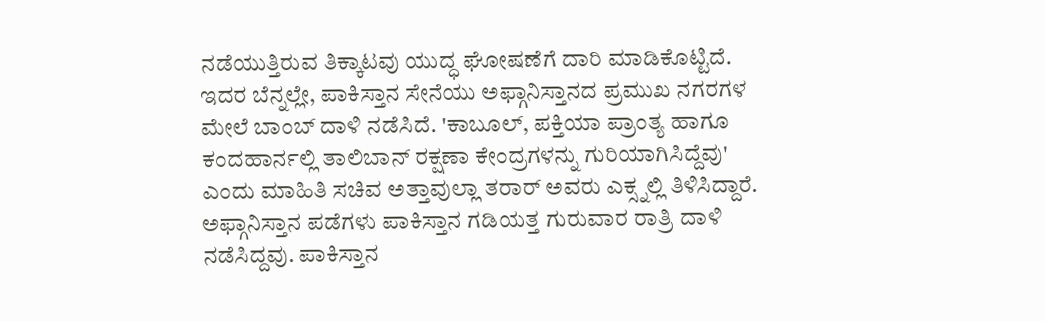ನಡೆಯುತ್ತಿರುವ ತಿಕ್ಕಾಟವು ಯುದ್ಧ ಘೋಷಣೆಗೆ ದಾರಿ ಮಾಡಿಕೊಟ್ಟಿದೆ.
ಇದರ ಬೆನ್ನಲ್ಲೇ, ಪಾಕಿಸ್ತಾನ ಸೇನೆಯು ಅಫ್ಗಾನಿಸ್ತಾನದ ಪ್ರಮುಖ ನಗರಗಳ ಮೇಲೆ ಬಾಂಬ್ ದಾಳಿ ನಡೆಸಿದೆ. 'ಕಾಬೂಲ್, ಪಕ್ತಿಯಾ ಪ್ರಾಂತ್ಯ ಹಾಗೂ ಕಂದಹಾರ್ನಲ್ಲಿ ತಾಲಿಬಾನ್ ರಕ್ಷಣಾ ಕೇಂದ್ರಗಳನ್ನು ಗುರಿಯಾಗಿಸಿದ್ದೆವು' ಎಂದು ಮಾಹಿತಿ ಸಚಿವ ಅತ್ತಾವುಲ್ಲಾ ತರಾರ್ ಅವರು ಎಕ್ಸ್ನಲ್ಲಿ ತಿಳಿಸಿದ್ದಾರೆ.
ಅಫ್ಗಾನಿಸ್ತಾನ ಪಡೆಗಳು ಪಾಕಿಸ್ತಾನ ಗಡಿಯತ್ತ ಗುರುವಾರ ರಾತ್ರಿ ದಾಳಿ ನಡೆಸಿದ್ದವು. ಪಾಕಿಸ್ತಾನ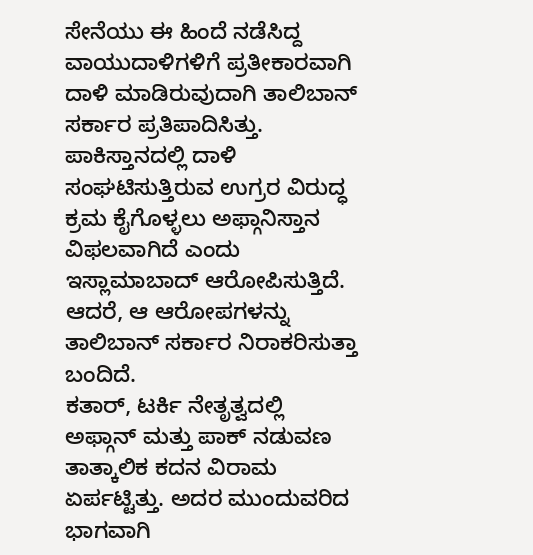ಸೇನೆಯು ಈ ಹಿಂದೆ ನಡೆಸಿದ್ದ ವಾಯುದಾಳಿಗಳಿಗೆ ಪ್ರತೀಕಾರವಾಗಿ ದಾಳಿ ಮಾಡಿರುವುದಾಗಿ ತಾಲಿಬಾನ್ ಸರ್ಕಾರ ಪ್ರತಿಪಾದಿಸಿತ್ತು.
ಪಾಕಿಸ್ತಾನದಲ್ಲಿ ದಾಳಿ ಸಂಘಟಿಸುತ್ತಿರುವ ಉಗ್ರರ ವಿರುದ್ಧ ಕ್ರಮ ಕೈಗೊಳ್ಳಲು ಅಫ್ಗಾನಿಸ್ತಾನ ವಿಫಲವಾಗಿದೆ ಎಂದು ಇಸ್ಲಾಮಾಬಾದ್ ಆರೋಪಿಸುತ್ತಿದೆ. ಆದರೆ, ಆ ಆರೋಪಗಳನ್ನು ತಾಲಿಬಾನ್ ಸರ್ಕಾರ ನಿರಾಕರಿಸುತ್ತಾ ಬಂದಿದೆ.
ಕತಾರ್, ಟರ್ಕಿ ನೇತೃತ್ವದಲ್ಲಿ ಅಫ್ಗಾನ್ ಮತ್ತು ಪಾಕ್ ನಡುವಣ ತಾತ್ಕಾಲಿಕ ಕದನ ವಿರಾಮ ಏರ್ಪಟ್ಟಿತ್ತು. ಅದರ ಮುಂದುವರಿದ ಭಾಗವಾಗಿ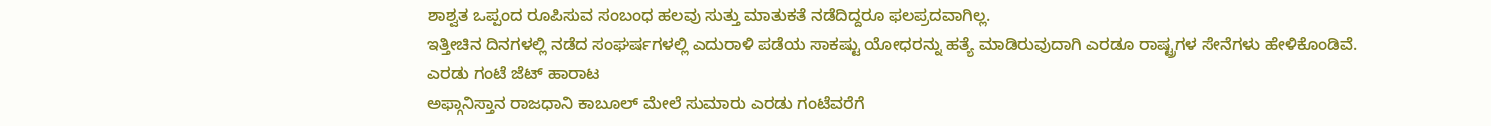ಶಾಶ್ವತ ಒಪ್ಪಂದ ರೂಪಿಸುವ ಸಂಬಂಧ ಹಲವು ಸುತ್ತು ಮಾತುಕತೆ ನಡೆದಿದ್ದರೂ ಫಲಪ್ರದವಾಗಿಲ್ಲ.
ಇತ್ತೀಚಿನ ದಿನಗಳಲ್ಲಿ ನಡೆದ ಸಂಘರ್ಷಗಳಲ್ಲಿ ಎದುರಾಳಿ ಪಡೆಯ ಸಾಕಷ್ಟು ಯೋಧರನ್ನು ಹತ್ಯೆ ಮಾಡಿರುವುದಾಗಿ ಎರಡೂ ರಾಷ್ಟ್ರಗಳ ಸೇನೆಗಳು ಹೇಳಿಕೊಂಡಿವೆ.
ಎರಡು ಗಂಟೆ ಜೆಟ್ ಹಾರಾಟ
ಅಫ್ಗಾನಿಸ್ತಾನ ರಾಜಧಾನಿ ಕಾಬೂಲ್ ಮೇಲೆ ಸುಮಾರು ಎರಡು ಗಂಟೆವರೆಗೆ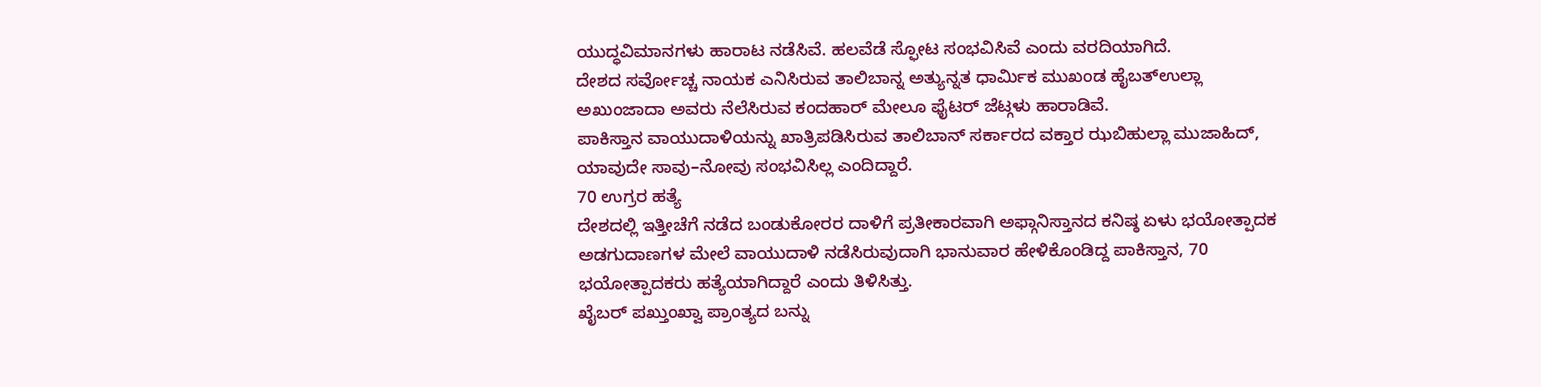ಯುದ್ಧವಿಮಾನಗಳು ಹಾರಾಟ ನಡೆಸಿವೆ. ಹಲವೆಡೆ ಸ್ಫೋಟ ಸಂಭವಿಸಿವೆ ಎಂದು ವರದಿಯಾಗಿದೆ.
ದೇಶದ ಸರ್ವೋಚ್ಚ ನಾಯಕ ಎನಿಸಿರುವ ತಾಲಿಬಾನ್ನ ಅತ್ಯುನ್ನತ ಧಾರ್ಮಿಕ ಮುಖಂಡ ಹೈಬತ್ಉಲ್ಲಾ ಅಖುಂಜಾದಾ ಅವರು ನೆಲೆಸಿರುವ ಕಂದಹಾರ್ ಮೇಲೂ ಫೈಟರ್ ಜೆಟ್ಗಳು ಹಾರಾಡಿವೆ.
ಪಾಕಿಸ್ತಾನ ವಾಯುದಾಳಿಯನ್ನು ಖಾತ್ರಿಪಡಿಸಿರುವ ತಾಲಿಬಾನ್ ಸರ್ಕಾರದ ವಕ್ತಾರ ಝಬಿಹುಲ್ಲಾ ಮುಜಾಹಿದ್, ಯಾವುದೇ ಸಾವು–ನೋವು ಸಂಭವಿಸಿಲ್ಲ ಎಂದಿದ್ದಾರೆ.
70 ಉಗ್ರರ ಹತ್ಯೆ
ದೇಶದಲ್ಲಿ ಇತ್ತೀಚೆಗೆ ನಡೆದ ಬಂಡುಕೋರರ ದಾಳಿಗೆ ಪ್ರತೀಕಾರವಾಗಿ ಅಫ್ಗಾನಿಸ್ತಾನದ ಕನಿಷ್ಠ ಏಳು ಭಯೋತ್ಪಾದಕ ಅಡಗುದಾಣಗಳ ಮೇಲೆ ವಾಯುದಾಳಿ ನಡೆಸಿರುವುದಾಗಿ ಭಾನುವಾರ ಹೇಳಿಕೊಂಡಿದ್ದ ಪಾಕಿಸ್ತಾನ, 70 ಭಯೋತ್ಪಾದಕರು ಹತ್ಯೆಯಾಗಿದ್ದಾರೆ ಎಂದು ತಿಳಿಸಿತ್ತು.
ಖೈಬರ್ ಪಖ್ತುಂಖ್ವಾ ಪ್ರಾಂತ್ಯದ ಬನ್ನು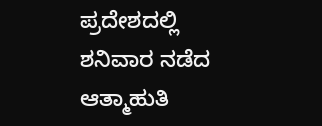ಪ್ರದೇಶದಲ್ಲಿ ಶನಿವಾರ ನಡೆದ ಆತ್ಮಾಹುತಿ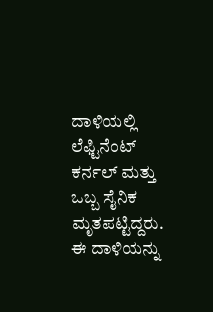ದಾಳಿಯಲ್ಲಿ ಲೆಫ್ಟಿನೆಂಟ್ ಕರ್ನಲ್ ಮತ್ತು ಒಬ್ಬ ಸೈನಿಕ ಮೃತಪಟ್ಟಿದ್ದರು. ಈ ದಾಳಿಯನ್ನು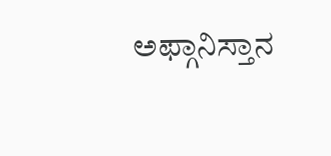ಅಫ್ಗಾನಿಸ್ತಾನ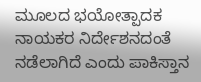ಮೂಲದ ಭಯೋತ್ಪಾದಕ ನಾಯಕರ ನಿರ್ದೇಶನದಂತೆ ನಡೆಲಾಗಿದೆ ಎಂದು ಪಾಕಿಸ್ತಾನ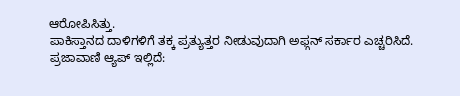ಆರೋಪಿಸಿತ್ತು.
ಪಾಕಿಸ್ತಾನದ ದಾಳಿಗಳಿಗೆ ತಕ್ಕ ಪ್ರತ್ಯುತ್ತರ ನೀಡುವುದಾಗಿ ಅಫ್ಗನ್ ಸರ್ಕಾರ ಎಚ್ಚರಿಸಿದೆ.
ಪ್ರಜಾವಾಣಿ ಆ್ಯಪ್ ಇಲ್ಲಿದೆ: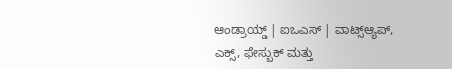ಆಂಡ್ರಾಯ್ಡ್ | ಐಒಎಸ್ | ವಾಟ್ಸ್ಆ್ಯಪ್, ಎಕ್ಸ್, ಫೇಸ್ಬುಕ್ ಮತ್ತು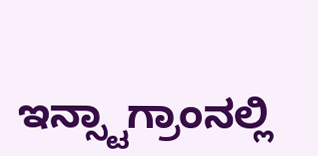ಇನ್ಸ್ಟಾಗ್ರಾಂನಲ್ಲಿ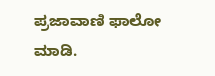ಪ್ರಜಾವಾಣಿ ಫಾಲೋ ಮಾಡಿ.